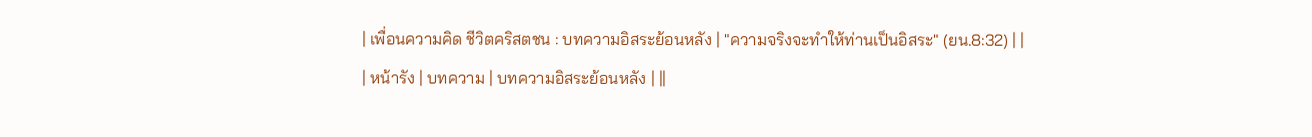| เพื่อนความคิด ชีวิตคริสตชน : บทความอิสระย้อนหลัง | "ความจริงจะทำให้ท่านเป็นอิสระ" (ยน.8:32) | |
| หน้ารัง | บทความ | บทความอิสระย้อนหลัง | ||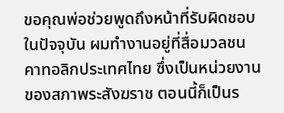ขอคุณพ่อช่วยพูดถึงหน้าที่รับผิดชอบในปัจจุบัน ผมทำงานอยู่ที่สื่อมวลชนคาทอลิกประเทศไทย ซึ่งเป็นหน่วยงานของสภาพระสังฆราช ตอนนี้ก็เป็นร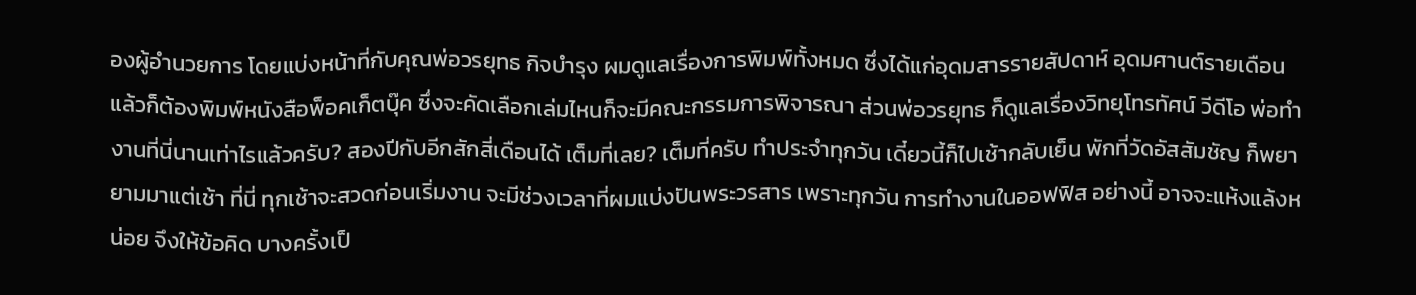องผู้อำนวยการ โดยแบ่งหน้าที่กับคุณพ่อวรยุทธ กิจบำรุง ผมดูแลเรื่องการพิมพ์ทั้งหมด ซึ่งได้แก่อุดมสารรายสัปดาห์ อุดมศานต์รายเดือน แล้วก็ต้องพิมพ์หนังสือพ็อคเก็ตบุ๊ค ซึ่งจะคัดเลือกเล่มไหนก็จะมีคณะกรรมการพิจารณา ส่วนพ่อวรยุทธ ก็ดูแลเรื่องวิทยุโทรทัศน์ วีดีโอ พ่อทำงานที่นี่นานเท่าไรแล้วครับ? สองปีกับอีกสักสี่เดือนได้ เต็มที่เลย? เต็มที่ครับ ทำประจำทุกวัน เดี๋ยวนี้ก็ไปเช้ากลับเย็น พักที่วัดอัสสัมชัญ ก็พยายามมาแต่เช้า ที่นี่ ทุกเช้าจะสวดก่อนเริ่มงาน จะมีช่วงเวลาที่ผมแบ่งปันพระวรสาร เพราะทุกวัน การทำงานในออฟฟิส อย่างนี้ อาจจะแห้งแล้งหน่อย จึงให้ข้อคิด บางครั้งเป็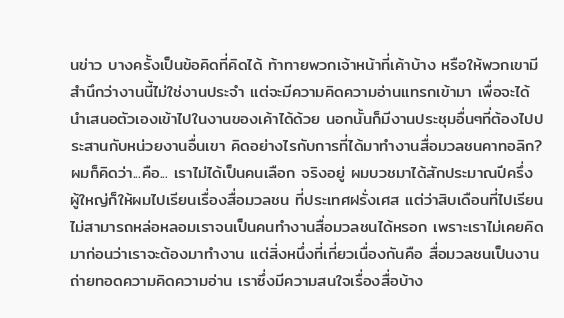นข่าว บางครั้งเป็นข้อคิดที่คิดได้ ท้าทายพวกเจ้าหน้าที่เค้าบ้าง หรือให้พวกเขามีสำนึกว่างานนี้ไม่ใช่งานประจำ แต่จะมีความคิดความอ่านแทรกเข้ามา เพื่อจะได้นำเสนอตัวเองเข้าไปในงานของเค้าได้ด้วย นอกนั้นก็มีงานประชุมอื่นๆที่ต้องไปประสานกับหน่วยงานอื่นเขา คิดอย่างไรกับการที่ได้มาทำงานสื่อมวลชนคาทอลิก? ผมก็คิดว่า...คือ... เราไม่ได้เป็นคนเลือก จริงอยู่ ผมบวชมาได้สักประมาณปีครึ่ง ผู้ใหญ่ก็ให้ผมไปเรียนเรื่องสื่อมวลชน ที่ประเทศฝรั่งเศส แต่ว่าสิบเดือนที่ไปเรียน ไม่สามารถหล่อหลอมเราจนเป็นคนทำงานสื่อมวลชนได้หรอก เพราะเราไม่เคยคิดมาก่อนว่าเราจะต้องมาทำงาน แต่สิ่งหนึ่งที่เกี่ยวเนื่องกันคือ สื่อมวลชนเป็นงานถ่ายทอดความคิดความอ่าน เราซึ่งมีความสนใจเรื่องสื่อบ้าง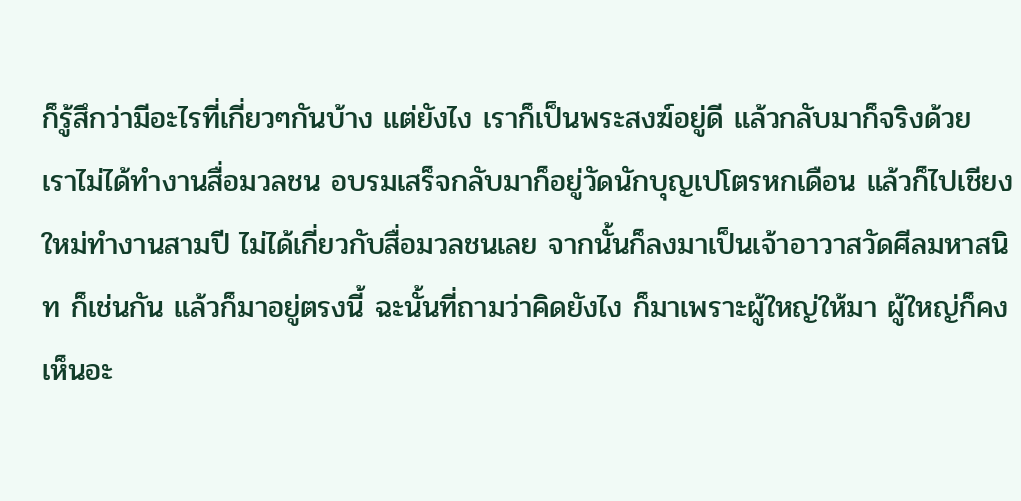ก็รู้สึกว่ามีอะไรที่เกี่ยวๆกันบ้าง แต่ยังไง เราก็เป็นพระสงฆ์อยู่ดี แล้วกลับมาก็จริงด้วย เราไม่ได้ทำงานสื่อมวลชน อบรมเสร็จกลับมาก็อยู่วัดนักบุญเปโตรหกเดือน แล้วก็ไปเชียงใหม่ทำงานสามปี ไม่ได้เกี่ยวกับสื่อมวลชนเลย จากนั้นก็ลงมาเป็นเจ้าอาวาสวัดศีลมหาสนิท ก็เช่นกัน แล้วก็มาอยู่ตรงนี้ ฉะนั้นที่ถามว่าคิดยังไง ก็มาเพราะผู้ใหญ่ให้มา ผู้ใหญ่ก็คงเห็นอะ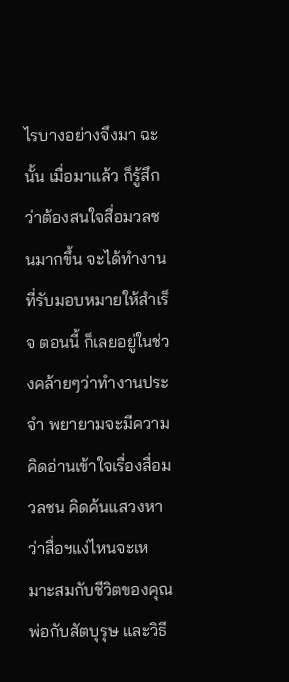ไรบางอย่างจึงมา ฉะนั้น เมื่อมาแล้ว ก็รู้สึกว่าต้องสนใจสื่อมวลชนมากขึ้น จะได้ทำงานที่รับมอบหมายให้สำเร็จ ตอนนี้ ก็เลยอยู่ในช่วงคล้ายๆว่าทำงานประจำ พยายามจะมีความคิดอ่านเข้าใจเรื่องสื่อมวลชน คิดค้นแสวงหาว่าสื่อฯแง่ไหนจะเหมาะสมกับชีวิตของคุณพ่อกับสัตบุรุษ และวิธี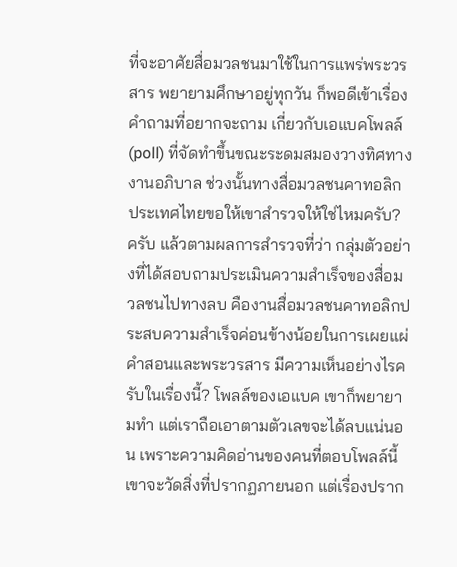ที่จะอาศัยสื่อมวลชนมาใช้ในการแพร่พระวรสาร พยายามศึกษาอยู่ทุกวัน ก็พอดีเข้าเรื่องคำถามที่อยากจะถาม เกี่ยวกับเอแบคโพลล์ (poll) ที่จัดทำขึ้นขณะระดมสมองวางทิศทางงานอภิบาล ช่วงนั้นทางสื่อมวลชนคาทอลิกประเทศไทยขอให้เขาสำรวจให้ใช่ไหมครับ? ครับ แล้วตามผลการสำรวจที่ว่า กลุ่มตัวอย่างที่ได้สอบถามประเมินความสำเร็จของสื่อมวลชนไปทางลบ คืองานสื่อมวลชนคาทอลิกประสบความสำเร็จค่อนข้างน้อยในการเผยแผ่คำสอนและพระวรสาร มีความเห็นอย่างไรครับในเรื่องนี้? โพลล์ของเอแบค เขาก็พยายามทำ แต่เราถือเอาตามตัวเลขจะได้ลบแน่นอน เพราะความคิดอ่านของคนที่ตอบโพลล์นี้เขาจะวัดสิ่งที่ปรากฏภายนอก แต่เรื่องปราก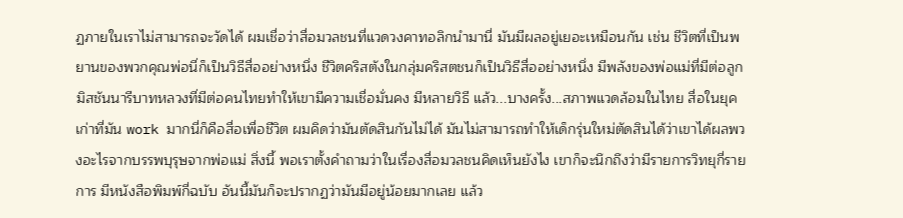ฏภายในเราไม่สามารถจะวัดได้ ผมเชื่อว่าสื่อมวลชนที่แวดวงคาทอลิกนำมานี่ มันมีผลอยู่เยอะเหมือนกัน เช่น ชีวิตที่เป็นพยานของพวกคุณพ่อนี่ก็เป็นวิธีสื่ออย่างหนึ่ง ชีวิตคริสตังในกลุ่มคริสตชนก็เป็นวิธีสื่ออย่างหนึ่ง มีพลังของพ่อแม่ที่มีต่อลูก มิสชันนารีบาทหลวงที่มีต่อคนไทยทำให้เขามีความเชื่อมั่นคง มีหลายวิธี แล้ว...บางครั้ง...สภาพแวดล้อมในไทย สื่อในยุคเก่าที่มัน work มากนี่ก็คือสื่อเพื่อชีวิต ผมคิดว่ามันตัดสินกันไม่ได้ มันไม่สามารถทำให้เด็กรุ่นใหม่ตัดสินได้ว่าเขาได้ผลพวงอะไรจากบรรพบุรุษจากพ่อแม่ สิ่งนี้ พอเราตั้งคำถามว่าในเรื่องสื่อมวลชนคิดเห็นยังไง เขาก็จะนึกถึงว่ามีรายการวิทยุกี่รายการ มีหนังสือพิมพ์กี่ฉบับ อันนี้มันก็จะปรากฏว่ามันมีอยู่น้อยมากเลย แล้ว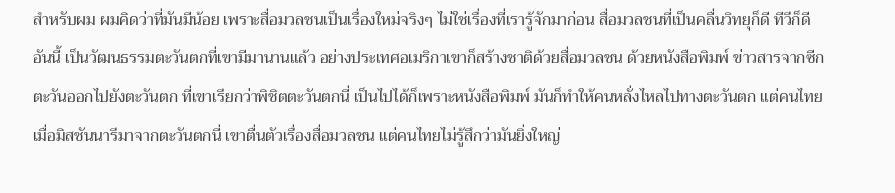สำหรับผม ผมคิดว่าที่มันมีน้อย เพราะสื่อมวลชนเป็นเรื่องใหม่จริงๆ ไม่ใช่เรื่องที่เรารู้จักมาก่อน สื่อมวลชนที่เป็นคลื่นวิทยุก็ดี ทีวีก็ดี อันนี้ เป็นวัฒนธรรมตะวันตกที่เขามีมานานแล้ว อย่างประเทศอเมริกาเขาก็สร้างชาติด้วยสื่อมวลชน ด้วยหนังสือพิมพ์ ข่าวสารจากซีกตะวันออกไปยังตะวันตก ที่เขาเรียกว่าพิชิตตะวันตกนี่ เป็นไปได้ก็เพราะหนังสือพิมพ์ มันก็ทำให้คนหลั่งไหลไปทางตะวันตก แต่คนไทย เมื่อมิสชันนารีมาจากตะวันตกนี่ เขาตื่นตัวเรื่องสื่อมวลชน แต่คนไทยไม่รู้สึกว่ามันยิ่งใหญ่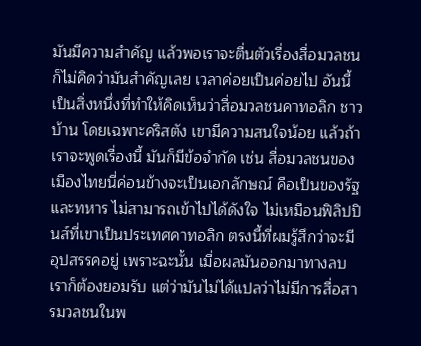มันมีความสำคัญ แล้วพอเราจะตื่นตัวเรื่องสื่อมวลชน ก็ไม่คิดว่ามันสำคัญเลย เวลาค่อยเป็นค่อยไป อันนี้เป็นสิ่งหนึ่งที่ทำให้คิดเห็นว่าสื่อมวลชนคาทอลิก ชาวบ้าน โดยเฉพาะคริสตัง เขามีความสนใจน้อย แล้วถ้าเราจะพูดเรื่องนี้ มันก็มีข้อจำกัด เช่น สื่อมวลชนของเมืองไทยนี่ค่อนข้างจะเป็นเอกลักษณ์ คือเป็นของรัฐและทหาร ไม่สามารถเข้าไปได้ดังใจ ไม่เหมือนฟิลิปปินส์ที่เขาเป็นประเทศคาทอลิก ตรงนี้ที่ผมรู้สึกว่าจะมีอุปสรรคอยู่ เพราะฉะนั้น เมื่อผลมันออกมาทางลบ เราก็ต้องยอมรับ แต่ว่ามันไม่ได้แปลว่าไม่มีการสื่อสารมวลชนในพ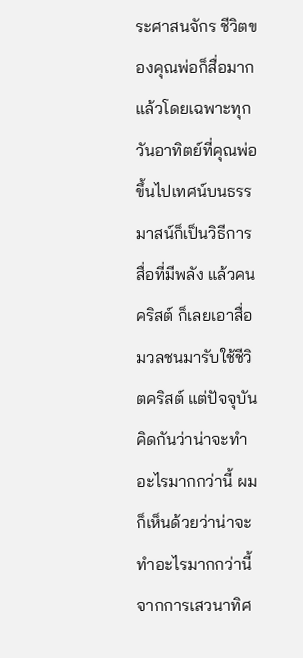ระศาสนจักร ชีวิตของคุณพ่อก็สื่อมาก แล้วโดยเฉพาะทุกวันอาทิตย์ที่คุณพ่อขึ้นไปเทศน์บนธรรมาสน์ก็เป็นวิธีการสื่อที่มีพลัง แล้วคนคริสต์ ก็เลยเอาสื่อมวลชนมารับใช้ชีวิตคริสต์ แต่ปัจจุบัน คิดกันว่าน่าจะทำอะไรมากกว่านี้ ผมก็เห็นด้วยว่าน่าจะทำอะไรมากกว่านี้ จากการเสวนาทิศ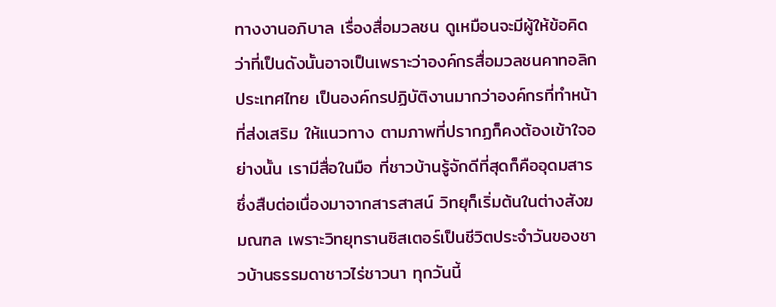ทางงานอภิบาล เรื่องสื่อมวลชน ดูเหมือนจะมีผู้ให้ข้อคิดว่าที่เป็นดังนั้นอาจเป็นเพราะว่าองค์กรสื่อมวลชนคาทอลิกประเทศไทย เป็นองค์กรปฏิบัติงานมากว่าองค์กรที่ทำหน้าที่ส่งเสริม ให้แนวทาง ตามภาพที่ปรากฏก็คงต้องเข้าใจอย่างนั้น เรามีสื่อในมือ ที่ชาวบ้านรู้จักดีที่สุดก็คืออุดมสาร ซึ่งสืบต่อเนื่องมาจากสารสาสน์ วิทยุก็เริ่มต้นในต่างสังฆมณฑล เพราะวิทยุทรานซิสเตอร์เป็นชีวิตประจำวันของชาวบ้านธรรมดาชาวไร่ชาวนา ทุกวันนี้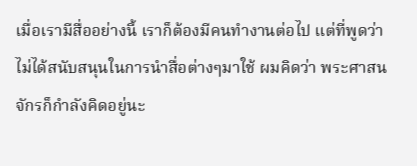เมื่อเรามีสื่ออย่างนี้ เราก็ต้องมีคนทำงานต่อไป แต่ที่พูดว่าไม่ได้สนับสนุนในการนำสื่อต่างๆมาใช้ ผมคิดว่า พระศาสนจักรก็กำลังคิดอยู่นะ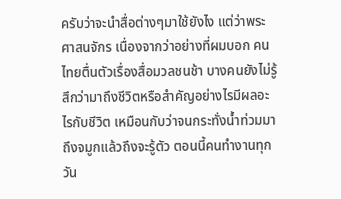ครับว่าจะนำสื่อต่างๆมาใช้ยังไง แต่ว่าพระศาสนจักร เนื่องจากว่าอย่างที่ผมบอก คนไทยตื่นตัวเรื่องสื่อมวลชนช้า บางคนยังไม่รู้สึกว่ามาถึงชีวิตหรือสำคัญอย่างไรมีผลอะไรกับชีวิต เหมือนกับว่าจนกระทั่งน้ำท่วมมาถึงจมูกแล้วถึงจะรู้ตัว ตอนนี้คนทำงานทุกวัน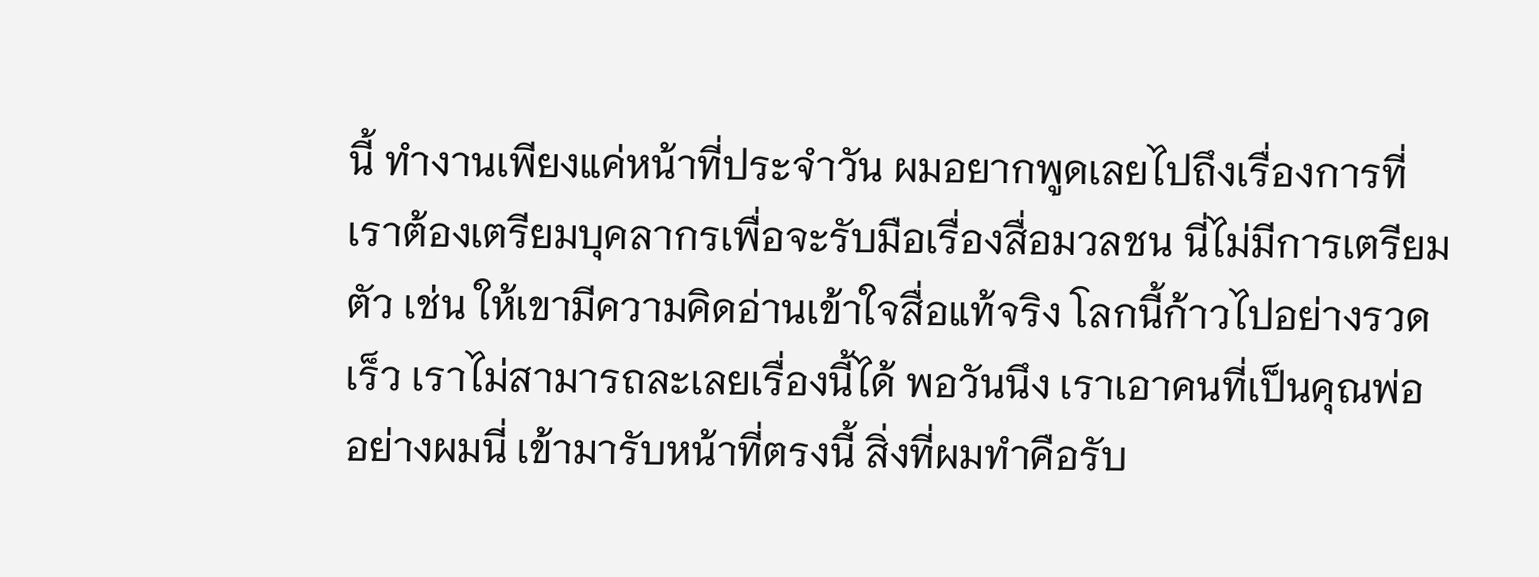นี้ ทำงานเพียงแค่หน้าที่ประจำวัน ผมอยากพูดเลยไปถึงเรื่องการที่เราต้องเตรียมบุคลากรเพื่อจะรับมือเรื่องสื่อมวลชน นี่ไม่มีการเตรียมตัว เช่น ให้เขามีความคิดอ่านเข้าใจสื่อแท้จริง โลกนี้ก้าวไปอย่างรวดเร็ว เราไม่สามารถละเลยเรื่องนี้ได้ พอวันนึง เราเอาคนที่เป็นคุณพ่อ อย่างผมนี่ เข้ามารับหน้าที่ตรงนี้ สิ่งที่ผมทำคือรับ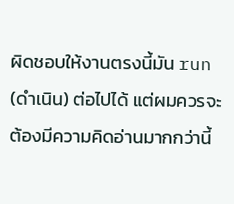ผิดชอบให้งานตรงนี้มัน run (ดำเนิน) ต่อไปได้ แต่ผมควรจะต้องมีความคิดอ่านมากกว่านี้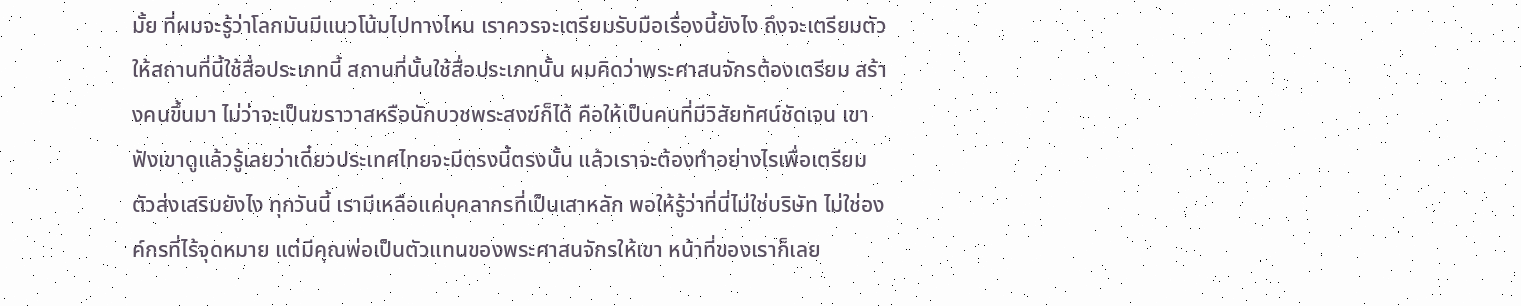มั้ย ที่ผมจะรู้ว่าโลกมันมีแนวโน้มไปทางไหน เราควรจะเตรียมรับมือเรื่องนี้ยังไง ถึงจะเตรียมตัวให้สถานที่นี้ใช้สื่อประเภทนี้ สถานที่นั้นใช้สื่อประเภทนั้น ผมคิดว่าพระศาสนจักรต้องเตรียม สร้างคนขึ้นมา ไม่ว่าจะเป็นฆราวาสหรือนักบวชพระสงฆ์ก็ได้ คือให้เป็นคนที่มีวิสัยทัศน์ชัดเจน เขาฟังเขาดูแล้วรู้เลยว่าเดี๋ยวประเทศไทยจะมีตรงนี้ตรงนั้น แล้วเราจะต้องทำอย่างไรเพื่อเตรียมตัวส่งเสริมยังไง ทุกวันนี้ เรามีเหลือแค่บุคลากรที่เป็นเสาหลัก พอให้รู้ว่าที่นี่ไม่ใช่บริษัท ไม่ใช่องค์กรที่ไร้จุดหมาย แต่มีคุณพ่อเป็นตัวแทนของพระศาสนจักรให้เขา หน้าที่ของเราก็เลย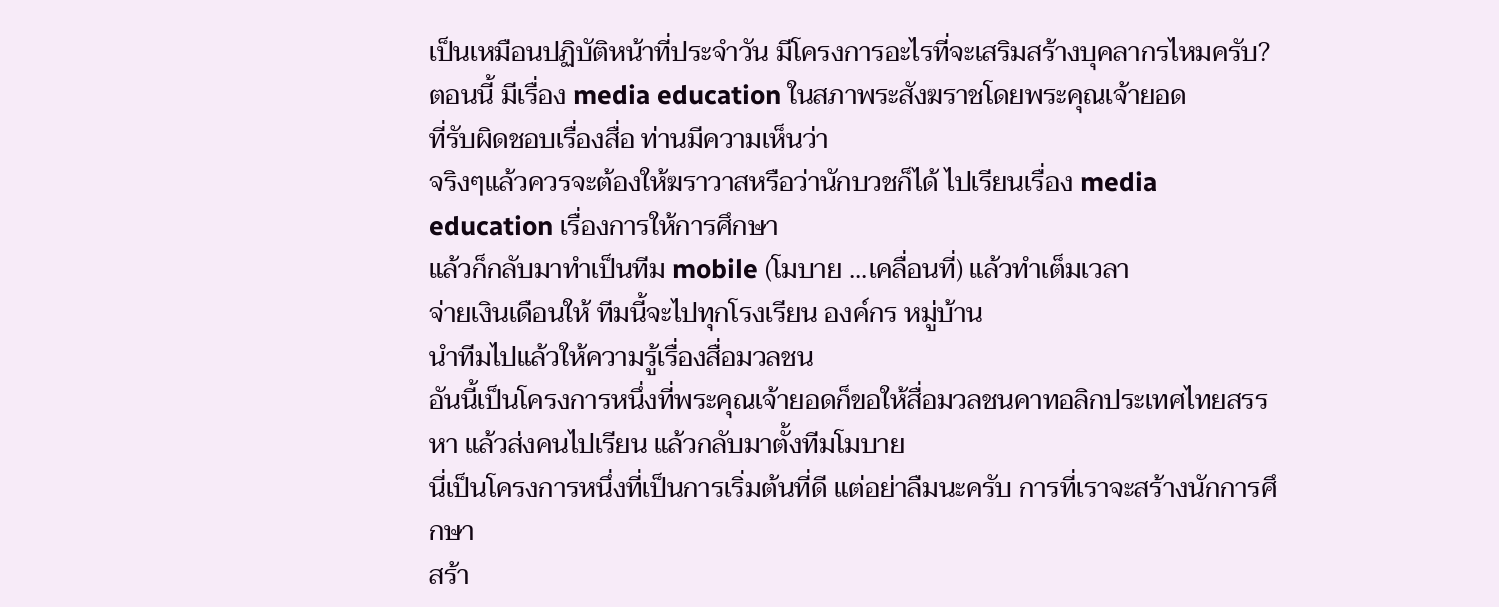เป็นเหมือนปฏิบัติหน้าที่ประจำวัน มีโครงการอะไรที่จะเสริมสร้างบุคลากรไหมครับ? ตอนนี้ มีเรื่อง media education ในสภาพระสังฆราชโดยพระคุณเจ้ายอด
ที่รับผิดชอบเรื่องสื่อ ท่านมีความเห็นว่า
จริงๆแล้วควรจะต้องให้ฆราวาสหรือว่านักบวชก็ได้ ไปเรียนเรื่อง media education เรื่องการให้การศึกษา
แล้วก็กลับมาทำเป็นทีม mobile (โมบาย ...เคลื่อนที่) แล้วทำเต็มเวลา
จ่ายเงินเดือนให้ ทีมนี้จะไปทุกโรงเรียน องค์กร หมู่บ้าน
นำทีมไปแล้วให้ความรู้เรื่องสื่อมวลชน
อันนี้เป็นโครงการหนึ่งที่พระคุณเจ้ายอดก็ขอให้สื่อมวลชนคาทอลิกประเทศไทยสรรหา แล้วส่งคนไปเรียน แล้วกลับมาตั้งทีมโมบาย
นี่เป็นโครงการหนึ่งที่เป็นการเริ่มต้นที่ดี แต่อย่าลืมนะครับ การที่เราจะสร้างนักการศึกษา
สร้า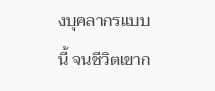งบุคลากรแบบนี้ จนชีวิตเขาก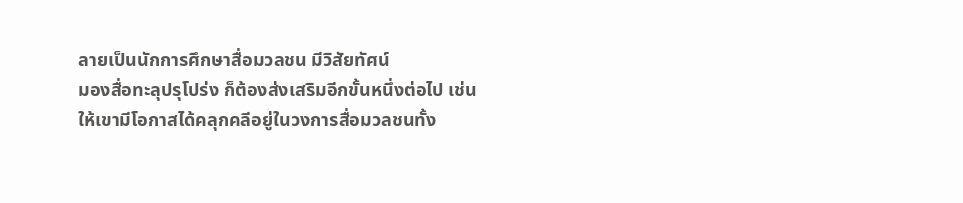ลายเป็นนักการศึกษาสื่อมวลชน มีวิสัยทัศน์
มองสื่อทะลุปรุโปร่ง ก็ต้องส่งเสริมอีกขั้นหนึ่งต่อไป เช่น
ให้เขามีโอกาสได้คลุกคลีอยู่ในวงการสื่อมวลชนทั้ง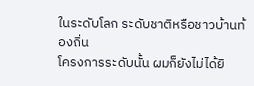ในระดับโลก ระดับชาติหรือชาวบ้านท้องถิ่น
โครงการระดับนั้น ผมก็ยังไม่ได้ยิ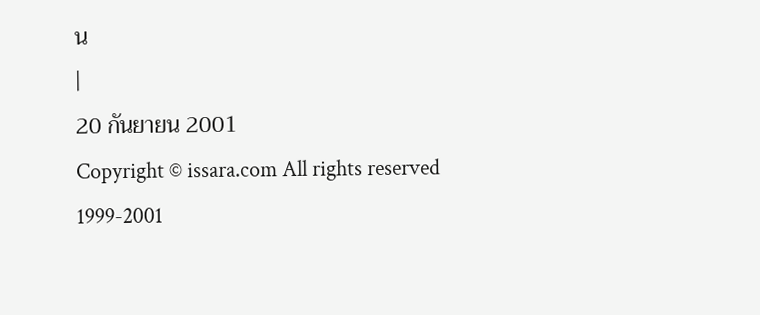น
|
20 กันยายน 2001
Copyright © issara.com All rights reserved 1999-2001